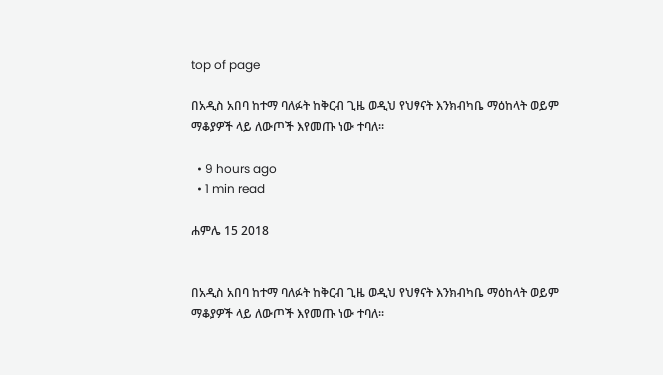top of page

በአዲስ አበባ ከተማ ባለፉት ከቅርብ ጊዜ ወዲህ የህፃናት እንክብካቤ ማዕከላት ወይም ማቆያዎች ላይ ለውጦች እየመጡ ነው ተባለ፡፡

  • 9 hours ago
  • 1 min read

ሐምሌ 15 2018


በአዲስ አበባ ከተማ ባለፉት ከቅርብ ጊዜ ወዲህ የህፃናት እንክብካቤ ማዕከላት ወይም ማቆያዎች ላይ ለውጦች እየመጡ ነው ተባለ፡፡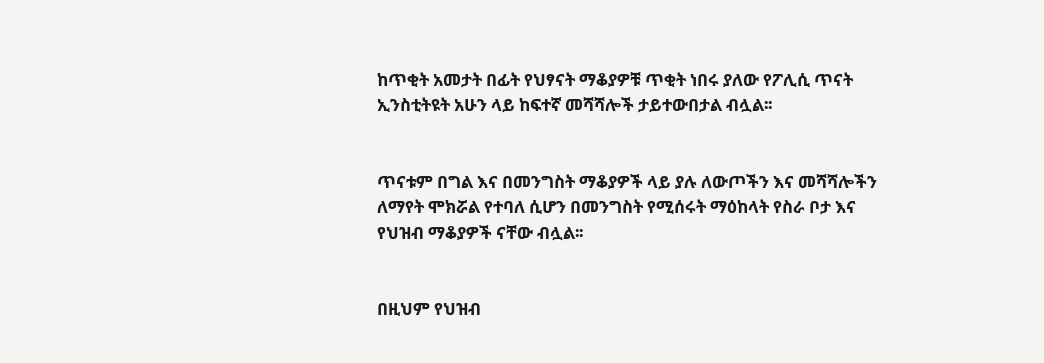ከጥቂት አመታት በፊት የህፃናት ማቆያዎቹ ጥቂት ነበሩ ያለው የፖሊሲ ጥናት ኢንስቲትዩት አሁን ላይ ከፍተኛ መሻሻሎች ታይተውበታል ብሏል፡፡


ጥናቱም በግል እና በመንግስት ማቆያዎች ላይ ያሉ ለውጦችን እና መሻሻሎችን ለማየት ሞክሯል የተባለ ሲሆን በመንግስት የሚሰሩት ማዕከላት የስራ ቦታ እና የህዝብ ማቆያዎች ናቸው ብሏል፡፡


በዚህም የህዝብ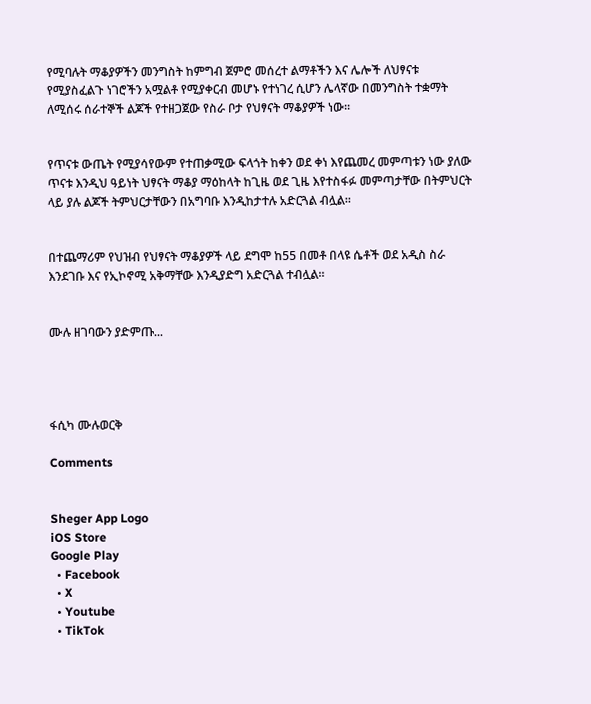የሚባሉት ማቆያዎችን መንግስት ከምግብ ጀምሮ መሰረተ ልማቶችን እና ሌሎች ለህፃናቱ የሚያስፈልጉ ነገሮችን አሟልቶ የሚያቀርብ መሆኑ የተነገረ ሲሆን ሌላኛው በመንግስት ተቋማት ለሚሰሩ ሰራተኞች ልጆች የተዘጋጀው የስራ ቦታ የህፃናት ማቆያዎች ነው፡፡


የጥናቱ ውጤት የሚያሳየውም የተጠቃሚው ፍላጎት ከቀን ወደ ቀነ እየጨመረ መምጣቱን ነው ያለው ጥናቱ እንዲህ ዓይነት ህፃናት ማቆያ ማዕከላት ከጊዜ ወደ ጊዜ እየተስፋፉ መምጣታቸው በትምህርት ላይ ያሉ ልጆች ትምህርታቸውን በአግባቡ እንዲከታተሉ አድርጓል ብሏል።


በተጨማሪም የህዝብ የህፃናት ማቆያዎች ላይ ደግሞ ከ55 በመቶ በላዩ ሴቶች ወደ አዲስ ስራ እንደገቡ እና የኢኮኖሚ አቅማቸው እንዲያድግ አድርጓል ተብሏል።


ሙሉ ዘገባውን ያድምጡ...




ፋሲካ ሙሉወርቅ

Comments


Sheger App Logo
iOS Store
Google Play
  • Facebook
  • X
  • Youtube
  • TikTok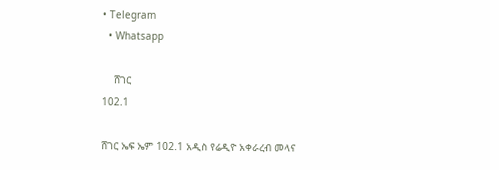• Telegram
  • Whatsapp

    ሸገር
102.1

ሸገር ኤፍ ኤም 102.1 አዲስ የሬዲዮ አቀራረብ መላና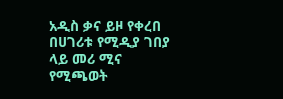አዲስ ቃና ይዞ የቀረበ በሀገሪቱ የሚዲያ ገበያ ላይ መሪ ሚና የሚጫወት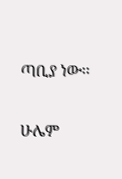ጣቢያ ነው፡፡

ሁሌም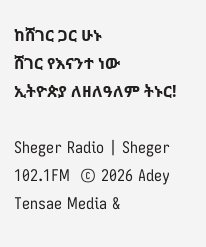ከሸገር ጋር ሁኑ
ሸገር የእናንተ ነው
ኢትዮጵያ ለዘለዓለም ትኑር!

Sheger Radio | Sheger 102.1FM  © 2026 Adey Tensae Media &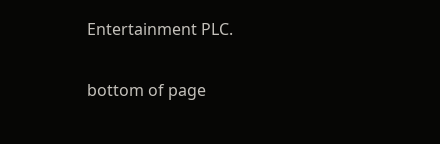Entertainment PLC.

bottom of page